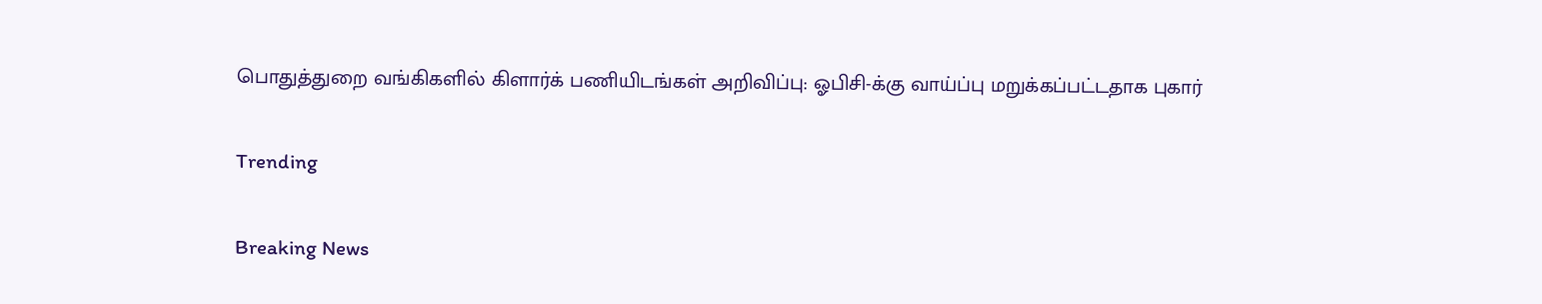பொதுத்துறை வங்கிகளில் கிளார்க் பணியிடங்கள் அறிவிப்பு: ஓபிசி-க்கு வாய்ப்பு மறுக்கப்பட்டதாக புகார்

Trending

Breaking News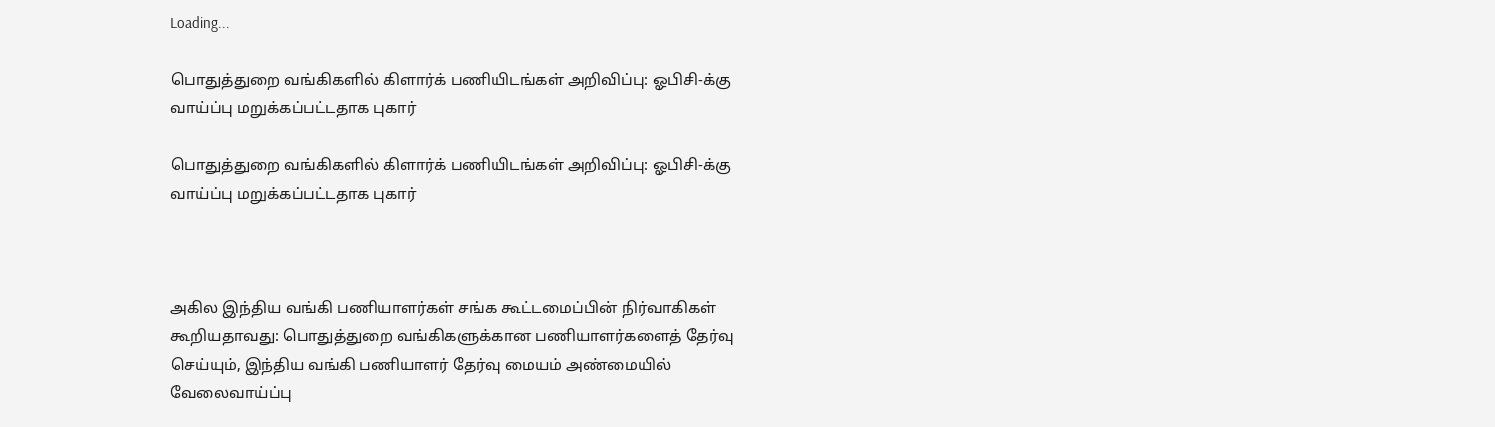Loading...

பொதுத்துறை வங்கிகளில் கிளார்க் பணியிடங்கள் அறிவிப்பு: ஓபிசி-க்கு வாய்ப்பு மறுக்கப்பட்டதாக புகார்

பொதுத்துறை வங்கிகளில் கிளார்க் பணியிடங்கள் அறிவிப்பு: ஓபிசி-க்கு வாய்ப்பு மறுக்கப்பட்டதாக புகார்



அகில இந்திய வங்கி பணியாளர்கள் சங்க கூட்டமைப்பின் நிர்வாகிகள் கூறியதாவது: பொதுத்துறை வங்கிகளுக்கான பணியாளர்களைத் தேர்வு செய்யும், இந்திய வங்கி பணியாளர் தேர்வு மையம் அண்மையில் வேலைவாய்ப்பு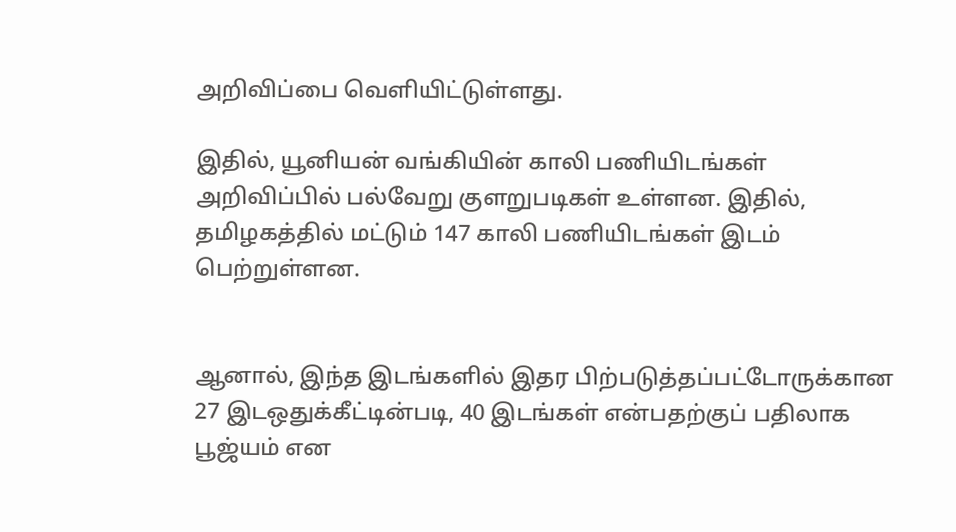அறிவிப்பை வெளியிட்டுள்ளது.

இதில், யூனியன் வங்கியின் காலி பணியிடங்கள் அறிவிப்பில் பல்வேறு குளறுபடிகள் உள்ளன. இதில், தமிழகத்தில் மட்டும் 147 காலி பணியிடங்கள் இடம் பெற்றுள்ளன.


ஆனால், இந்த இடங்களில் இதர பிற்படுத்தப்பட்டோருக்கான 27 இடஒதுக்கீட்டின்படி, 40 இடங்கள் என்பதற்குப் பதிலாக பூஜ்யம் என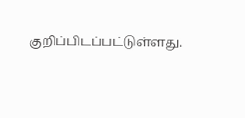குறிப்பிடப்பட்டுள்ளது.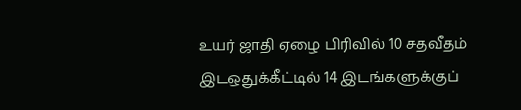உயர் ஜாதி ஏழை பிரிவில் 10 சதவீதம் இடஒதுக்கீட்டில் 14 இடங்களுக்குப்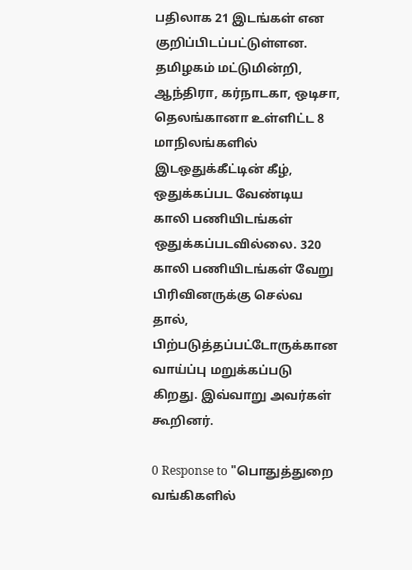பதிலாக 21 இடங்கள் என குறிப்பிடப்பட்டுள்ளன. தமிழகம் மட்டுமின்றி, ஆந்திரா, கர்நாடகா, ஒடிசா, தெலங்கானா உள்ளிட்ட 8 மாநிலங்களில் இடஒதுக்கீட்டின் கீழ், ஒதுக்கப்பட வேண்டிய காலி பணியிடங்கள் ஒதுக்கப்படவில்லை. 320 காலி பணியிடங்கள் வேறு பிரிவினருக்கு செல்வ தால், பிற்படுத்தப்பட்டோருக்கான வாய்ப்பு மறுக்கப்படு கிறது. இவ்வாறு அவர்கள் கூறினர்.

0 Response to "பொதுத்துறை வங்கிகளில்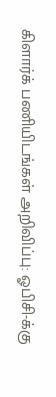கிளார்க் பணியிடங்கள் அறிவிப்பு: ஓபிசி-க்கு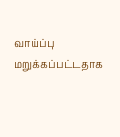வாய்ப்பு மறுக்கப்பட்டதாக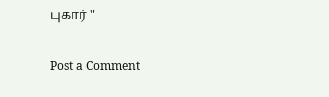புகார் "

Post a Comment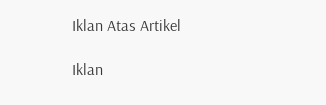Iklan Atas Artikel

Iklan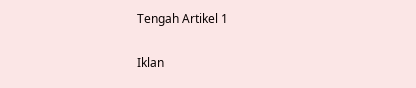Tengah Artikel 1

Iklan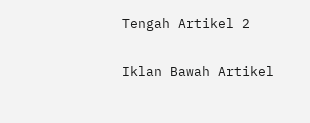Tengah Artikel 2

Iklan Bawah Artikel